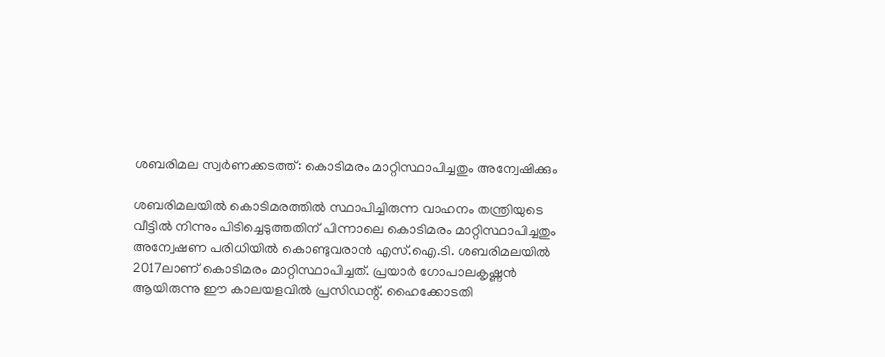ശബരിമല സ്വര്‍ണക്കടത്ത്: കൊടിമരം മാറ്റിസ്ഥാപിച്ചതും അന്വേഷിക്കും

ശബരിമലയില്‍ കൊടിമരത്തില്‍ സ്ഥാപിച്ചിരുന്ന വാഹനം തന്ത്രിയുടെ വീട്ടില്‍ നിന്നും പിടിച്ചെടുത്തതിന് പിന്നാലെ കൊടിമരം മാറ്റിസ്ഥാപിച്ചതും അന്വേഷണ പരിധിയില്‍ കൊണ്ടുവരാന്‍ എസ്.ഐ.ടി. ശബരിമലയില്‍ 2017ലാണ് കൊടിമരം മാറ്റിസ്ഥാപിച്ചത്. പ്രയാര്‍ ഗോപാലകൃഷ്ണന്‍ ആയിരുന്നു ഈ കാലയളവില്‍ പ്രസിഡന്റ്. ഹൈക്കോടതി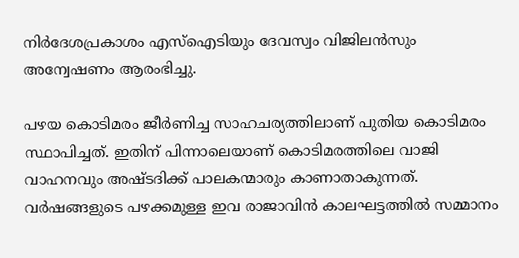നിര്‍ദേശപ്രകാശം എസ്‌ഐടിയും ദേവസ്വം വിജിലന്‍സും അന്വേഷണം ആരംഭിച്ചു.

പഴയ കൊടിമരം ജീര്‍ണിച്ച സാഹചര്യത്തിലാണ് പുതിയ കൊടിമരം സ്ഥാപിച്ചത്. ഇതിന് പിന്നാലെയാണ് കൊടിമരത്തിലെ വാജി വാഹനവും അഷ്ടദിക്ക് പാലകന്മാരും കാണാതാകുന്നത്. വര്‍ഷങ്ങളുടെ പഴക്കമുള്ള ഇവ രാജാവിന്‍ കാലഘട്ടത്തില്‍ സമ്മാനം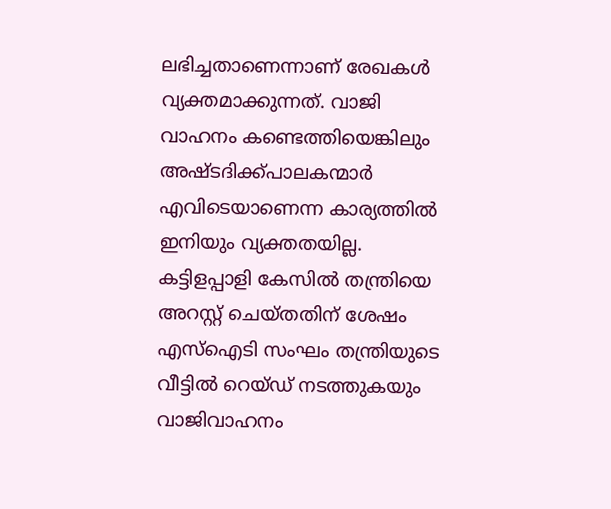ലഭിച്ചതാണെന്നാണ് രേഖകള്‍ വ്യക്തമാക്കുന്നത്. വാജി വാഹനം കണ്ടെത്തിയെങ്കിലും അഷ്ടദിക്ക്പാലകന്മാര്‍ എവിടെയാണെന്ന കാര്യത്തില്‍ ഇനിയും വ്യക്തതയില്ല. കട്ടിളപ്പാളി കേസില്‍ തന്ത്രിയെ അറസ്റ്റ് ചെയ്തതിന് ശേഷം എസ്‌ഐടി സംഘം തന്ത്രിയുടെ വീട്ടില്‍ റെയ്ഡ് നടത്തുകയും വാജിവാഹനം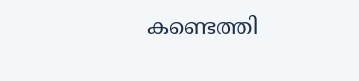കണ്ടെത്തി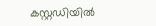കസ്റ്റഡിയില്‍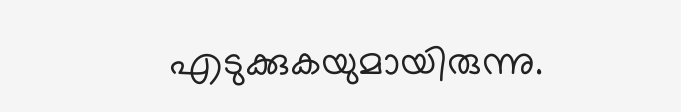എടുക്കുകയുമായിരുന്നു.